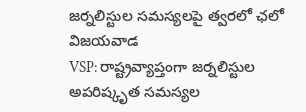జర్నలిస్టుల సమస్యలపై త్వరలో ఛలో విజయవాడ
VSP: రాష్ట్రవ్యాప్తంగా జర్నలిస్టుల అపరిష్కృత సమస్యల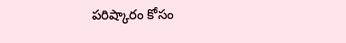పరిష్కారం కోసం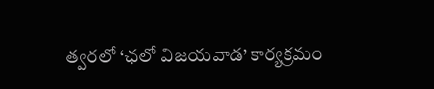త్వరలో ‘ఛలో విజయవాడ’ కార్యక్రమం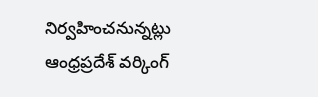నిర్వహించనున్నట్లు ఆంధ్రప్రదేశ్ వర్కింగ్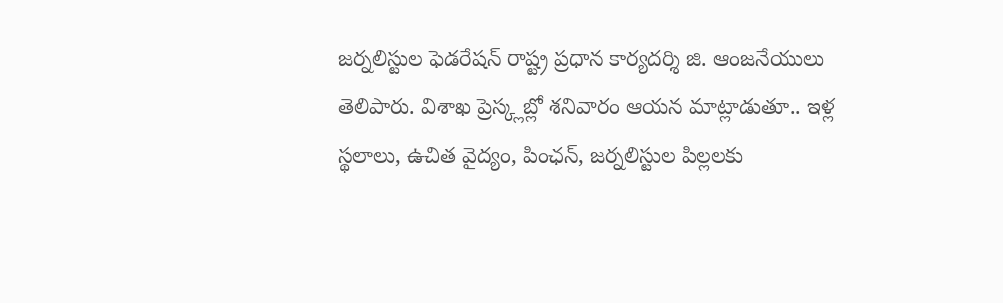జర్నలిస్టుల ఫెడరేషన్ రాష్ట్ర ప్రధాన కార్యదర్శి జి. ఆంజనేయులు తెలిపారు. విశాఖ ప్రెస్క్లబ్లో శనివారం ఆయన మాట్లాడుతూ.. ఇళ్ల స్థలాలు, ఉచిత వైద్యం, పింఛన్, జర్నలిస్టుల పిల్లలకు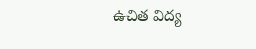ఉచిత విద్య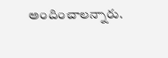అందించాలన్నారు.